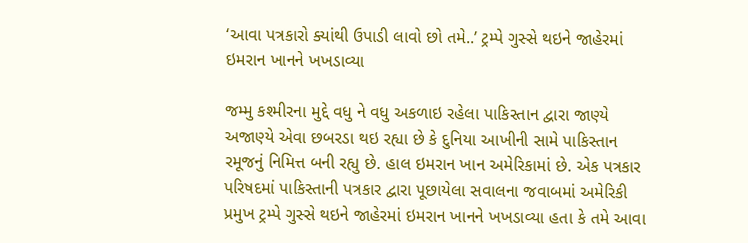‘આવા પત્રકારો ક્યાંથી ઉપાડી લાવો છો તમે..’ ટ્રમ્પે ગુસ્સે થઇને જાહેરમાં ઇમરાન ખાનને ખખડાવ્યા

જમ્મુ કશ્મીરના મુદ્દે વધુ ને વધુ અકળાઇ રહેલા પાકિસ્તાન દ્વારા જાણ્યે અજાણ્યે એવા છબરડા થઇ રહ્યા છે કે દુનિયા આખીની સામે પાકિસ્તાન રમૂજનું નિમિત્ત બની રહ્યુ છે. હાલ ઇમરાન ખાન અમેરિકામાં છે. એક પત્રકાર પરિષદમાં પાકિસ્તાની પત્રકાર દ્વારા પૂછાયેલા સવાલના જવાબમાં અમેરિકી પ્રમુખ ટ્રમ્પે ગુસ્સે થઇને જાહેરમાં ઇમરાન ખાનને ખખડાવ્યા હતા કે તમે આવા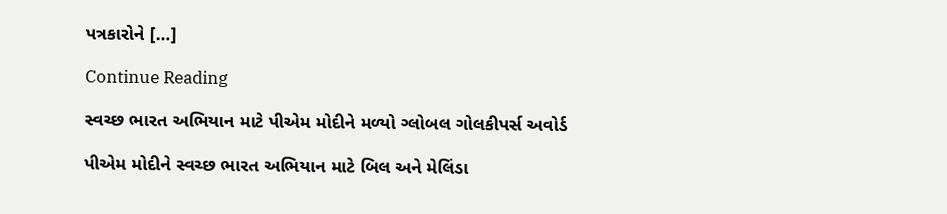પત્રકારોને […]

Continue Reading

સ્વચ્છ ભારત અભિયાન માટે પીએમ મોદીને મળ્યો ગ્લોબલ ગોલકીપર્સ અવોર્ડ

પીએમ મોદીને સ્વચ્છ ભારત અભિયાન માટે બિલ અને મેલિંડા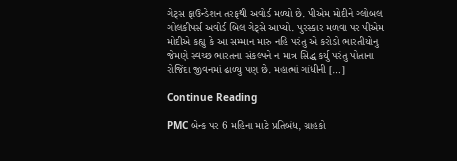ગેટ્સ ફાઉન્ડેશન તરફથી અવોર્ડ મળ્યો છે. પીએમ મોદીને ગ્લોબલ ગોલકીપર્સ અવોર્ડ બિલ ગેટ્સે આપ્યો. પુરસ્કાર મળવા પર પીએમ મોદીએ કહ્યુ કે આ સમ્માન મારુ નહિ પરંતુ એ કરોડો ભારતીયોનુ જેમણે સ્વચ્છ ભારતના સંકલ્પને ન માત્ર સિદ્ધ કર્યુ પરંતુ પોતાના રોજિંદા જીવનમાં ઢાળ્યુ પણ છે. મહાત્માં ગાંધીની […]

Continue Reading

PMC બેન્ક પર 6 મહિના માટે પ્રતિબંધ, ગ્રાહકો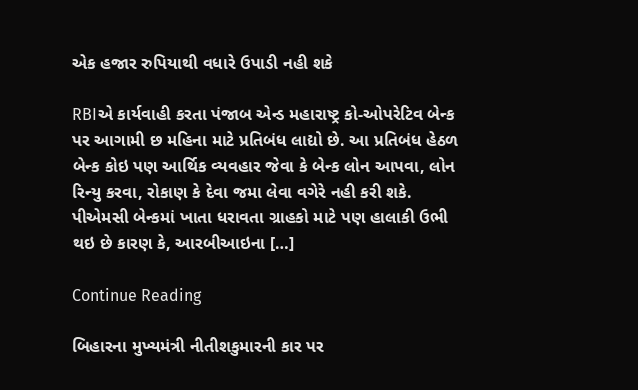એક હજાર રુપિયાથી વધારે ઉપાડી નહી શકે

RBIએ કાર્યવાહી કરતા પંજાબ એન્ડ મહારાષ્ટ્ર કો-ઓપરેટિવ બેન્ક પર આગામી છ મહિના માટે પ્રતિબંધ લાદ્યો છે. આ પ્રતિબંધ હેઠળ બેન્ક કોઇ પણ આર્થિક વ્યવહાર જેવા કે બેન્ક લોન આપવા, લોન રિન્યુ કરવા, રોકાણ કે દેવા જમા લેવા વગેરે નહી કરી શકે. પીએમસી બેન્કમાં ખાતા ધરાવતા ગ્રાહકો માટે પણ હાલાકી ઉભી થઇ છે કારણ કે, આરબીઆઇના […]

Continue Reading

બિહારના મુખ્યમંત્રી નીતીશકુમારની કાર પર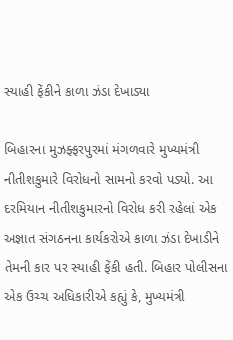સ્યાહી ફેંકીને કાળા ઝંડા દેખાડ્યા

બિહારના મુઝફ્ફરપુરમાં મંગળવારે મુખ્યમંત્રી નીતીશકુમારે વિરોધનો સામનો કરવો પડ્યો. આ દરમિયાન નીતીશકુમારનો વિરોધ કરી રહેલાં એક અજ્ઞાત સંગઠનના કાર્યકરોએ કાળા ઝંડા દેખાડીને તેમની કાર પર સ્યાહી ફેંકી હતી. બિહાર પોલીસના એક ઉચ્ચ અધિકારીએ કહ્યું કે, મુખ્યમંત્રી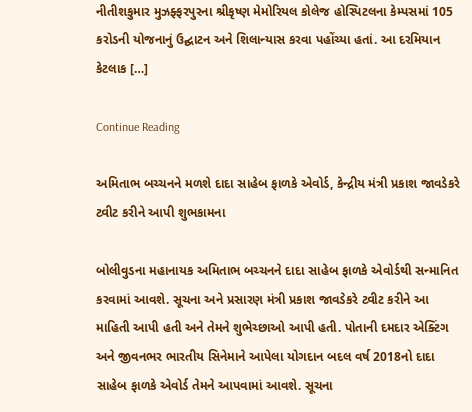નીતીશકુમાર મુઝફ્ફરપુરના શ્રીકૃષ્ણ મેમોરિયલ કોલેજ હોસ્પિટલના કેમ્પસમાં 105 કરોડની યોજનાનું ઉદ્ઘાટન અને શિલાન્યાસ કરવા પહોંચ્યા હતાં. આ દરમિયાન કેટલાક […]

Continue Reading

અમિતાભ બચ્ચનને મળશે દાદા સાહેબ ફાળકે એવોર્ડ, કેન્દ્રીય મંત્રી પ્રકાશ જાવડેકરે ટ્વીટ કરીને આપી શુભકામના

બોલીવુડના મહાનાયક અમિતાભ બચ્ચનને દાદા સાહેબ ફાળકે એવોર્ડથી સન્માનિત કરવામાં આવશે. સૂચના અને પ્રસારણ મંત્રી પ્રકાશ જાવડેકરે ટ્વીટ કરીને આ માહિતી આપી હતી અને તેમને શુભેચ્છાઓ આપી હતી. પોતાની દમદાર એક્ટિંગ અને જીવનભર ભારતીય સિનેમાને આપેલા યોગદાન બદલ વર્ષ 2018નો દાદા સાહેબ ફાળકે એવોર્ડ તેમને આપવામાં આવશે. સૂચના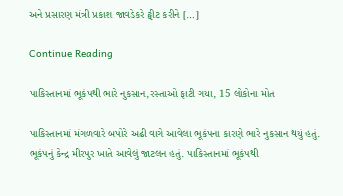અને પ્રસારણ મંત્રી પ્રકાશ જાવડેકરે ટ્વીટ કરીને […]

Continue Reading

પાકિસ્તાનમાં ભૂકંપથી ભારે નુકસાન,રસ્તાઓ ફાટી ગયા, 15 લોકોના મોત

પાકિસ્તાનમાં મંગળવારે બપોરે અઢી વાગે આવેલા ભૂકંપના કારણે ભારે નુકસાન થયું હતું. ભૂકંપનું કેન્દ્ર મીરપુર ખાતે આવેલું જાટલન હતું. પાકિસ્તાનમાં ભૂકંપથી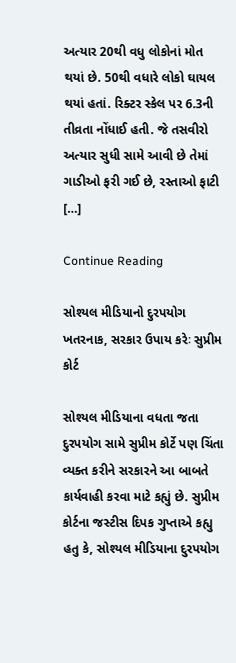અત્યાર 20થી વધુ લોકોનાં મોત થયાં છે. 50થી વધારે લોકો ઘાયલ થયાં હતાં. રિક્ટર સ્કેલ પર 6.3ની તીવ્રતા નોંધાઈ હતી. જે તસવીરો અત્યાર સુધી સામે આવી છે તેમાં ગાડીઓ ફરી ગઈ છે, રસ્તાઓ ફાટી […]

Continue Reading

સોશ્યલ મીડિયાનો દુરપયોગ ખતરનાક, સરકાર ઉપાય કરેઃ સુપ્રીમ કોર્ટ

સોશ્યલ મીડિયાના વધતા જતા દુરપયોગ સામે સુપ્રીમ કોર્ટે પણ ચિંતા વ્યક્ત કરીને સરકારને આ બાબતે કાર્યવાહી કરવા માટે કહ્યું છે. સુપ્રીમ કોર્ટના જસ્ટીસ દિપક ગુપ્તાએ કહ્યુ હતુ કે, સોશ્યલ મીડિયાના દુરપયોગ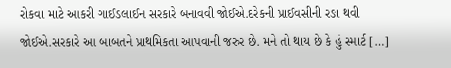રોકવા માટે આકરી ગાઈડલાઈન સરકારે બનાવવી જોઈએ.દરેકની પ્રાઈવસીની રઙા થવી જોઈએ.સરકારે આ બાબતને પ્રાથમિકતા આપવાની જરુર છે. મને તો થાય છે કે હું સ્માર્ટ […]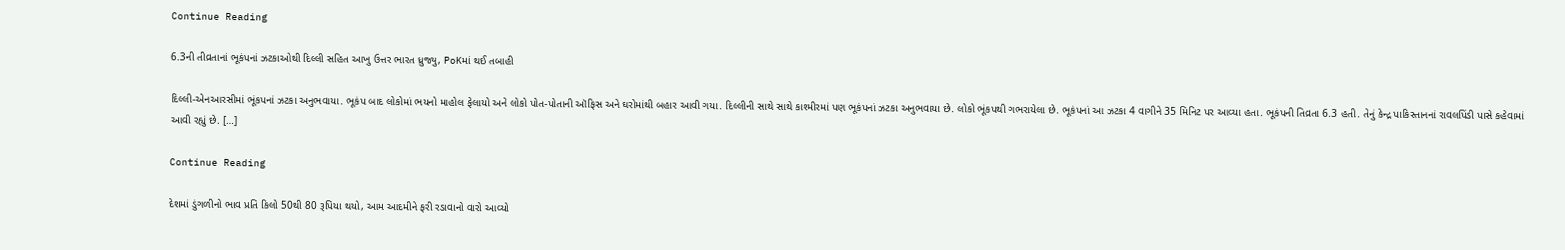Continue Reading

6.3ની તીવ્રતાનાં ભૂકંપનાં ઝટકાઓથી દિલ્લી સહિત આખુ ઉત્તર ભારત ધ્રુજ્યુ, PoKમાં થઈ તબાહી

દિલ્લી-એનઆરસીમાં ભૂંકપનાં ઝટકા અનુભવાયા. ભૂકંપ બાદ લોકોમાં ભયનો માહોલ ફેલાયો અને લોકો પોત-પોતાની ઑફિસ અને ઘરોમાંથી બહાર આવી ગયા. દિલ્લીની સાથે સાથે કાશ્મીરમાં પણ ભૂકંપનાં ઝટકા અનુભવાયા છે. લોકો ભૂંકપથી ગભરાયેલા છે. ભૂકંપનાં આ ઝટકા 4 વાગીને 35 મિનિટ પર આવ્યા હતા. ભૂકંપની તિવ્રતા 6.3 હતી. તેનું કેન્દ્ર પાકિસ્તાનનાં રાવલપિંડી પાસે કહેવામાં આવી રહ્યું છે. […]

Continue Reading

દેશમાં ડુંગળીનો ભાવ પ્રતિ કિલો 50થી 80 રૂપિયા થયો, આમ આદમીને ફરી રડાવાનો વારો આવ્યો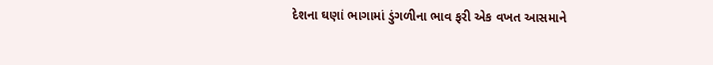દેશના ઘણાં ભાગામાં ડુંગળીના ભાવ ફરી એક વખત આસમાને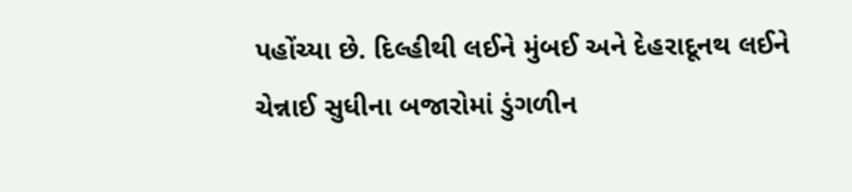પહોંચ્યા છે. દિલ્હીથી લઈને મુંબઈ અને દેહરાદૂનથ લઈને ચેન્નાઈ સુધીના બજારોમાં ડુંગળીન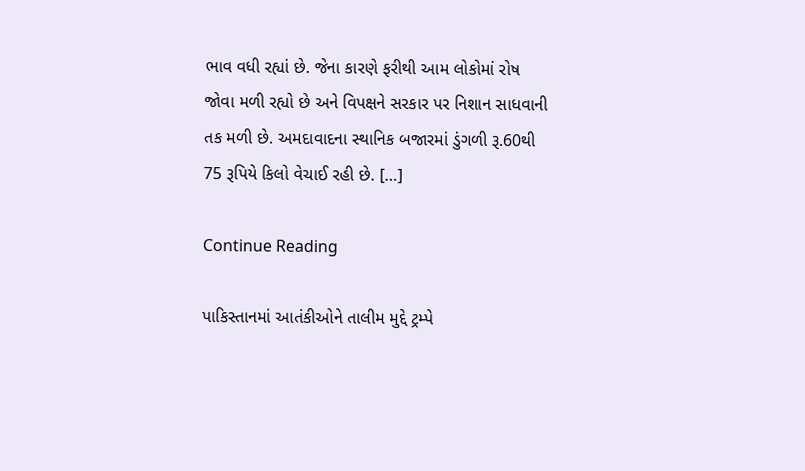ભાવ વધી રહ્યાં છે. જેના કારણે ફરીથી આમ લોકોમાં રોષ જોવા મળી રહ્યો છે અને વિપક્ષને સરકાર પર નિશાન સાધવાની તક મળી છે. અમદાવાદના સ્થાનિક બજારમાં ડુંગળી રૂ.60થી 75 રૂપિયે કિલો વેચાઈ રહી છે. […]

Continue Reading

પાકિસ્તાનમાં આતંકીઓને તાલીમ મુદ્દે ટ્રમ્પે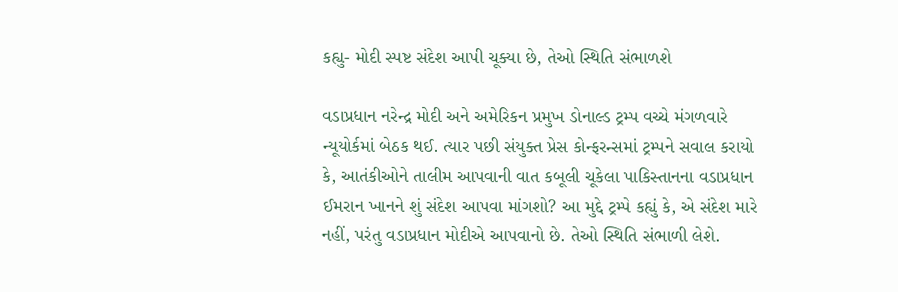કહ્યુ- મોદી સ્પષ્ટ સંદેશ આપી ચૂક્યા છે, તેઓ સ્થિતિ સંભાળશે

વડાપ્રધાન નરેન્દ્ર મોદી અને અમેરિકન પ્રમુખ ડોનાલ્ડ ટ્રમ્પ વચ્ચે મંગળવારે ન્યૂયોર્કમાં બેઠક થઈ. ત્યાર પછી સંયુક્ત પ્રેસ કોન્ફરન્સમાં ટ્રમ્પને સવાલ કરાયો કે, આતંકીઓને તાલીમ આપવાની વાત કબૂલી ચૂકેલા પાકિસ્તાનના વડાપ્રધાન ઈમરાન ખાનને શું સંદેશ આપવા માંગશો? આ મુદ્દે ટ્રમ્પે કહ્યું કે, એ સંદેશ મારે નહીં, પરંતુ વડાપ્રધાન મોદીએ આપવાનો છે. તેઓ સ્થિતિ સંભાળી લેશે.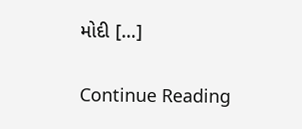મોદી […]

Continue Reading